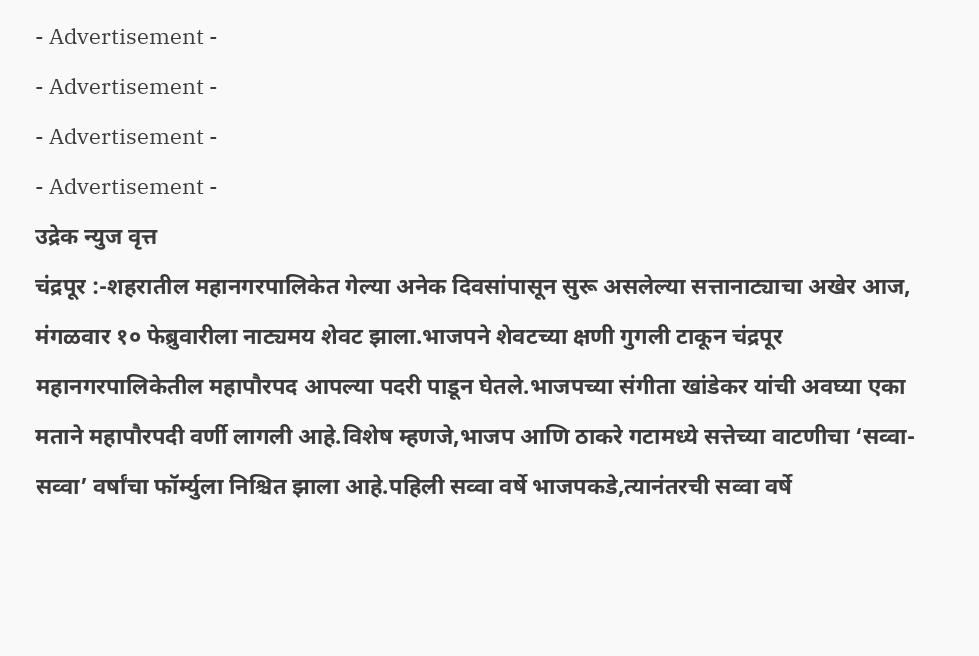- Advertisement -
- Advertisement -
- Advertisement -
- Advertisement -
उद्रेक न्युज वृत्त
चंद्रपूर :-शहरातील महानगरपालिकेत गेल्या अनेक दिवसांपासून सुरू असलेल्या सत्तानाट्याचा अखेर आज, मंगळवार १० फेब्रुवारीला नाट्यमय शेवट झाला.भाजपने शेवटच्या क्षणी गुगली टाकून चंद्रपूर महानगरपालिकेतील महापौरपद आपल्या पदरी पाडून घेतले.भाजपच्या संगीता खांडेकर यांची अवघ्या एका मताने महापौरपदी वर्णी लागली आहे.विशेष म्हणजे,भाजप आणि ठाकरे गटामध्ये सत्तेच्या वाटणीचा ‘सव्वा-सव्वा’ वर्षांचा फॉर्म्युला निश्चित झाला आहे.पहिली सव्वा वर्षे भाजपकडे,त्यानंतरची सव्वा वर्षे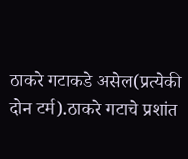ठाकरे गटाकडे असेल(प्रत्येकी दोन टर्म).ठाकरे गटाचे प्रशांत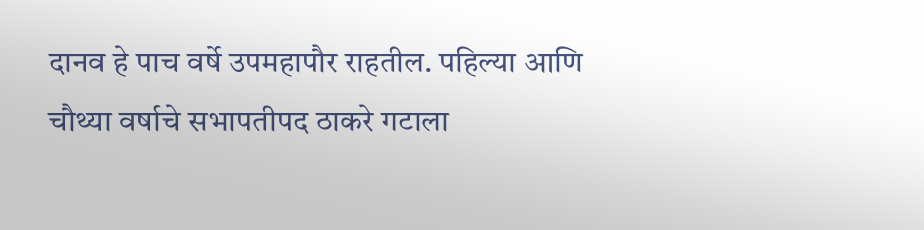दानव हे पाच वर्षे उपमहापौर राहतील. पहिल्या आणि चौथ्या वर्षाचे सभापतीपद ठाकरे गटाला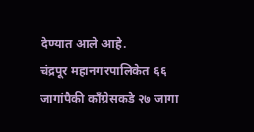देण्यात आले आहे.
चंद्रपूर महानगरपालिकेत ६६ जागांपैकी काँग्रेसकडे २७ जागा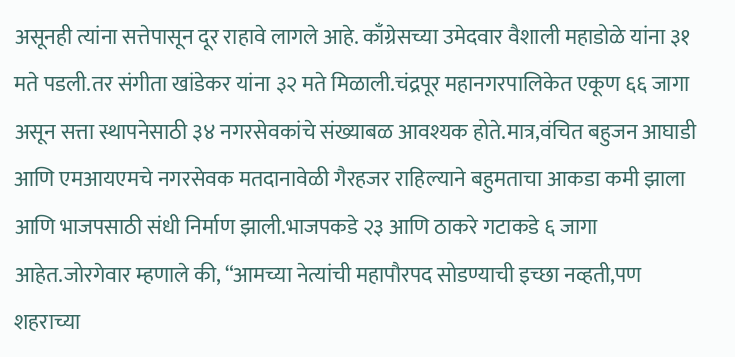असूनही त्यांना सत्तेपासून दूर राहावे लागले आहे. काँग्रेसच्या उमेदवार वैशाली महाडोळे यांना ३१ मते पडली.तर संगीता खांडेकर यांना ३२ मते मिळाली.चंद्रपूर महानगरपालिकेत एकूण ६६ जागा असून सत्ता स्थापनेसाठी ३४ नगरसेवकांचे संख्याबळ आवश्यक होते.मात्र,वंचित बहुजन आघाडी आणि एमआयएमचे नगरसेवक मतदानावेळी गैरहजर राहिल्याने बहुमताचा आकडा कमी झाला आणि भाजपसाठी संधी निर्माण झाली.भाजपकडे २३ आणि ठाकरे गटाकडे ६ जागा आहेत.जोरगेवार म्हणाले की, “आमच्या नेत्यांची महापौरपद सोडण्याची इच्छा नव्हती,पण शहराच्या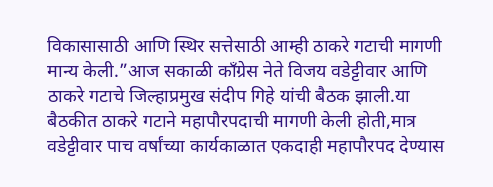विकासासाठी आणि स्थिर सत्तेसाठी आम्ही ठाकरे गटाची मागणी मान्य केली.”आज सकाळी काँग्रेस नेते विजय वडेट्टीवार आणि ठाकरे गटाचे जिल्हाप्रमुख संदीप गिहे यांची बैठक झाली.या बैठकीत ठाकरे गटाने महापौरपदाची मागणी केली होती,मात्र वडेट्टीवार पाच वर्षांच्या कार्यकाळात एकदाही महापौरपद देण्यास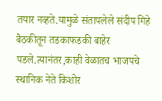तयार नव्हते.यामुळे संतापलेले संदीप गिहे बैठकीतून तडकाफडकी बाहेर पडले.त्यानंतर,काही वेळातच भाजपचे स्थानिक नेते किशोर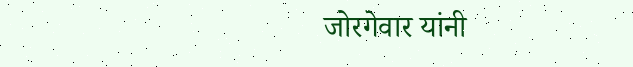जोरगेवार यांनी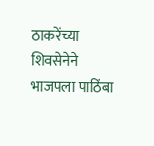ठाकरेंच्या शिवसेनेने भाजपला पाठिंबा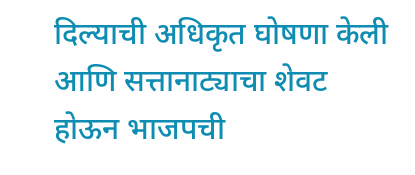दिल्याची अधिकृत घोषणा केली आणि सत्तानाट्याचा शेवट होऊन भाजपची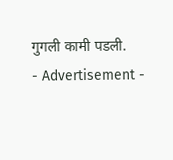गुगली कामी पडली.
- Advertisement -